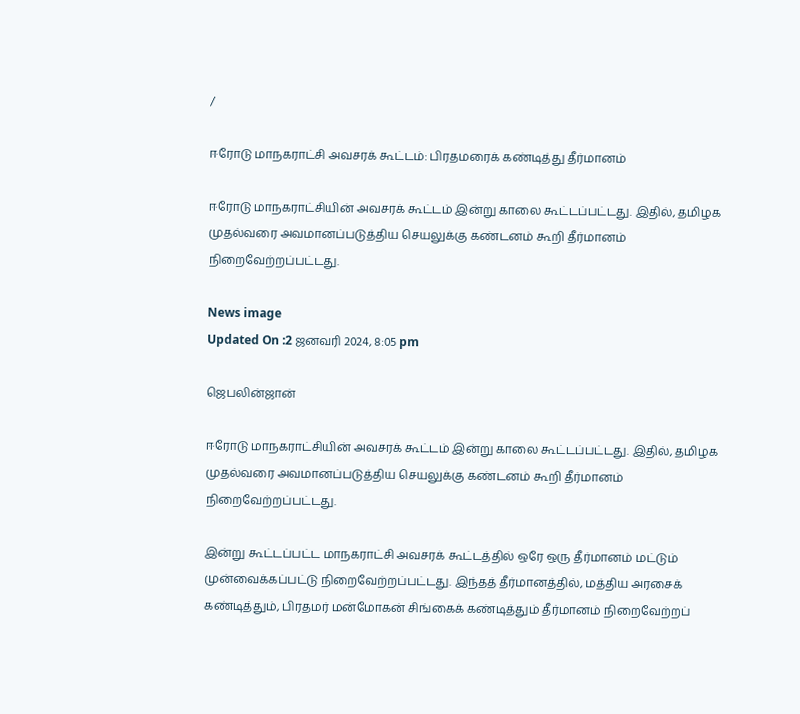/

ஈரோடு மாநகராட்சி அவசரக் கூட்டம்: பிரதமரைக் கண்டித்து தீர்மானம்

ஈரோடு மாநகராட்சியின் அவசரக் கூட்டம் இன்று காலை கூட்டப்பட்டது. இதில், தமிழக முதல்வரை அவமானப்படுத்திய செயலுக்கு கண்டனம் கூறி தீர்மானம் நிறைவேற்றப்பட்டது.

News image
Updated On :2 ஜனவரி 2024, 8:05 pm

ஜெபலின்ஜான்

ஈரோடு மாநகராட்சியின் அவசரக் கூட்டம் இன்று காலை கூட்டப்பட்டது. இதில், தமிழக முதல்வரை அவமானப்படுத்திய செயலுக்கு கண்டனம் கூறி தீர்மானம் நிறைவேற்றப்பட்டது.

இன்று கூட்டப்பட்ட மாநகராட்சி அவசரக் கூட்டத்தில் ஒரே ஒரு தீர்மானம் மட்டும் முன்வைக்கப்பட்டு நிறைவேற்றப்பட்டது. இந்தத் தீர்மானத்தில், மத்திய அரசைக் கண்டித்தும், பிரதமர் மன்மோகன் சிங்கைக் கண்டித்தும் தீர்மானம் நிறைவேற்றப்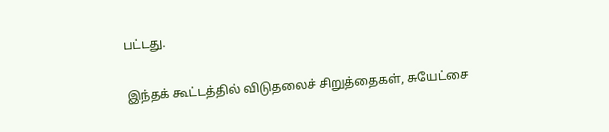பட்டது.

இந்தக் கூட்டத்தில் விடுதலைச் சிறுத்தைகள், சுயேட்சை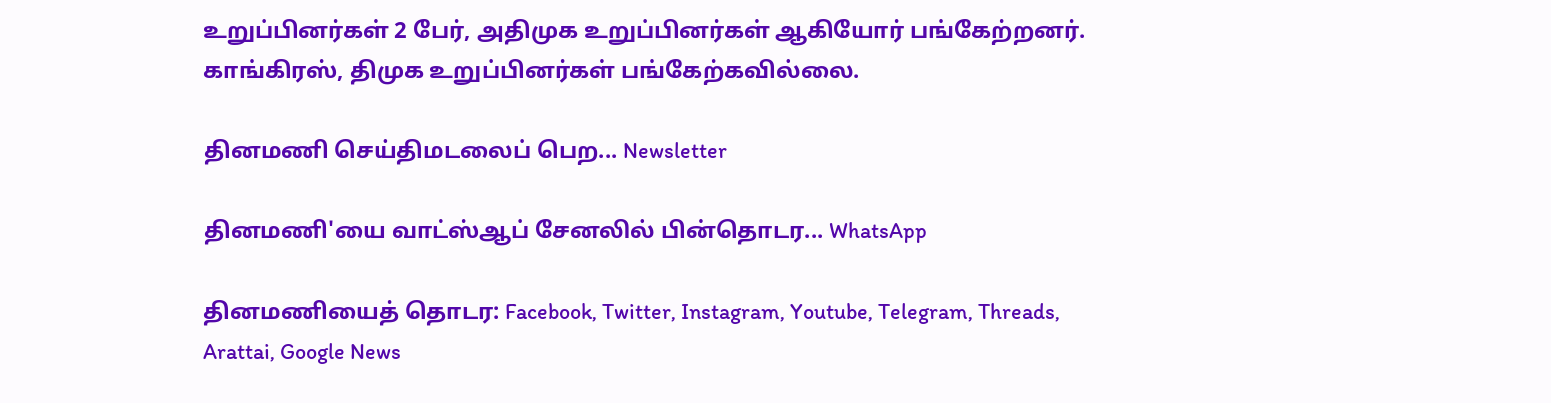உறுப்பினர்கள் 2 பேர், அதிமுக உறுப்பினர்கள் ஆகியோர் பங்கேற்றனர். காங்கிரஸ், திமுக உறுப்பினர்கள் பங்கேற்கவில்லை.

தினமணி செய்திமடலைப் பெற... Newsletter

தினமணி'யை வாட்ஸ்ஆப் சேனலில் பின்தொடர... WhatsApp

தினமணியைத் தொடர: Facebook, Twitter, Instagram, Youtube, Telegram, Threads, Arattai, Google News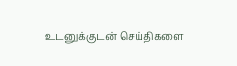உடனுக்குடன் செய்திகளை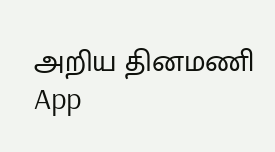அறிய தினமணி App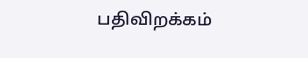பதிவிறக்கம்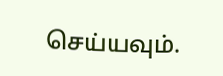செய்யவும்.